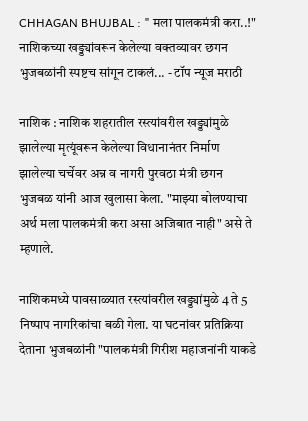CHHAGAN BHUJBAL : " मला पालकमंत्री करा..!" नाशिकच्या खड्ड्यांवरून केलेल्या वक्तव्यावर छगन भुजबळांनी स्पष्टच सांगून टाकलं... - टॉप न्यूज मराठी

नाशिक : नाशिक शहरातील रस्त्यांवरील खड्ड्यांमुळे झालेल्या मृत्यूंवरून केलेल्या विधानानंतर निर्माण झालेल्या चर्चेवर अन्न व नागरी पुरवठा मंत्री छगन भुजबळ यांनी आज खुलासा केला. "माझ्या बोलण्याचा अर्थ मला पालकमंत्री करा असा अजिबात नाही" असे ते म्हणाले.

नाशिकमध्ये पावसाळ्यात रस्त्यांवरील खड्ड्यांमुळे 4 ते 5 निष्पाप नागरिकांचा बळी गेला. या घटनांवर प्रतिक्रिया देताना भुजबळांनी "पालकमंत्री गिरीश महाजनांनी याकडे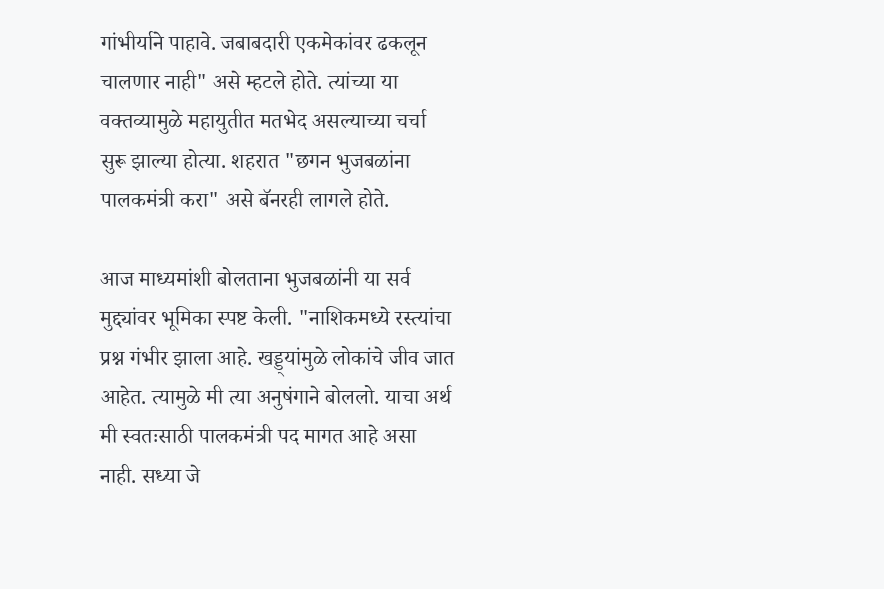गांभीर्याने पाहावे. जबाबदारी एकमेकांवर ढकलून चालणार नाही" असे म्हटले होते. त्यांच्या या वक्तव्यामुळे महायुतीत मतभेद असल्याच्या चर्चा सुरू झाल्या होत्या. शहरात "छगन भुजबळांना पालकमंत्री करा" असे बॅनरही लागले होते.

आज माध्यमांशी बोलताना भुजबळांनी या सर्व मुद्द्यांवर भूमिका स्पष्ट केली. "नाशिकमध्ये रस्त्यांचा प्रश्न गंभीर झाला आहे. खड्ड्यांमुळे लोकांचे जीव जात आहेत. त्यामुळे मी त्या अनुषंगाने बोललो. याचा अर्थ मी स्वतःसाठी पालकमंत्री पद मागत आहे असा नाही. सध्या जे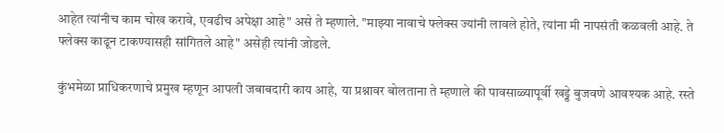आहेत त्यांनीच काम चोख करावे, एवढीच अपेक्षा आहे" असे ते म्हणाले. "माझ्या नावाचे फ्लेक्स ज्यांनी लावले होते, त्यांना मी नापसंती कळवली आहे. ते फ्लेक्स काढून टाकण्यासही सांगितले आहे" असेही त्यांनी जोडले.

कुंभमेळा प्राधिकरणाचे प्रमुख म्हणून आपली जबाबदारी काय आहे, या प्रश्नावर बोलताना ते म्हणाले की पावसाळ्यापूर्वी खड्डे बुजवणे आवश्यक आहे. रस्ते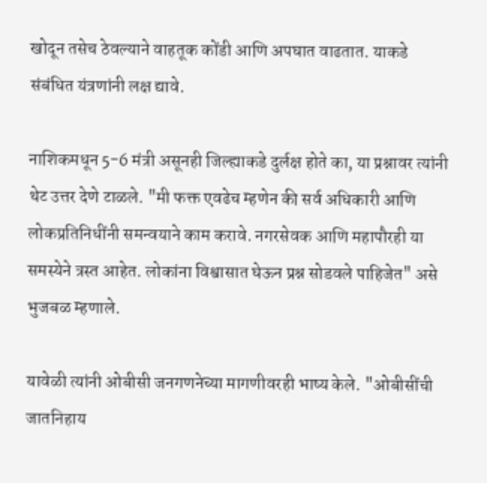खोदून तसेच ठेवल्याने वाहतूक कोंडी आणि अपघात वाढतात. याकडे संबंधित यंत्रणांनी लक्ष द्यावे.

नाशिकमधून 5-6 मंत्री असूनही जिल्ह्याकडे दुर्लक्ष होते का, या प्रश्नावर त्यांनी थेट उत्तर देणे टाळले. "मी फक्त एवढेच म्हणेन की सर्व अधिकारी आणि लोकप्रतिनिधींनी समन्वयाने काम करावे. नगरसेवक आणि महापौरही या समस्येने त्रस्त आहेत. लोकांना विश्वासात घेऊन प्रश्न सोडवले पाहिजेत" असे भुजबळ म्हणाले.

यावेळी त्यांनी ओबीसी जनगणनेच्या मागणीवरही भाष्य केले. "ओबीसींची जातनिहाय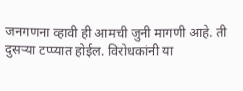जनगणना व्हावी ही आमची जुनी मागणी आहे. ती दुसऱ्या टप्प्यात होईल. विरोधकांनी या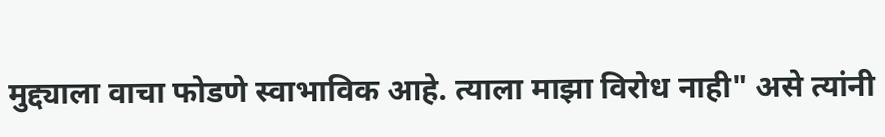मुद्द्याला वाचा फोडणे स्वाभाविक आहे. त्याला माझा विरोध नाही" असे त्यांनी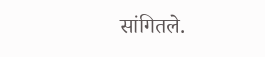सांगितले.